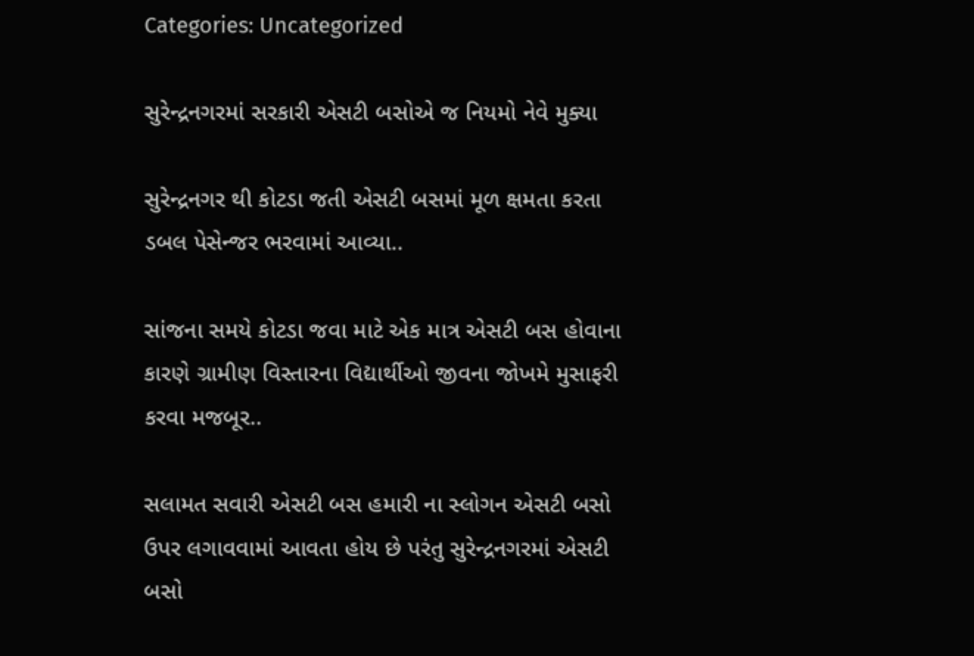Categories: Uncategorized

સુરેન્દ્રનગરમાં સરકારી એસટી બસોએ જ નિયમો નેવે મુક્યા

સુરેન્દ્રનગર થી કોટડા જતી એસટી બસમાં મૂળ ક્ષમતા કરતા ડબલ પેસેન્જર ભરવામાં આવ્યા..

સાંજના સમયે કોટડા જવા માટે એક માત્ર એસટી બસ હોવાના કારણે ગ્રામીણ વિસ્તારના વિદ્યાર્થીઓ જીવના જોખમે મુસાફરી કરવા મજબૂર..

સલામત સવારી એસટી બસ હમારી ના સ્લોગન એસટી બસો ઉપર લગાવવામાં આવતા હોય છે પરંતુ સુરેન્દ્રનગરમાં એસટી બસો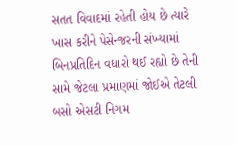સતત વિવાદમાં રહેતી હોય છે ત્યારે ખાસ કરીને પેસેન્જરની સંખ્યામાં બિનપ્રતિદિન વધારો થઈ રહ્યો છે તેની સામે જેટલા પ્રમાણમાં જોઈએ તેટલી બસો એસટી નિગમ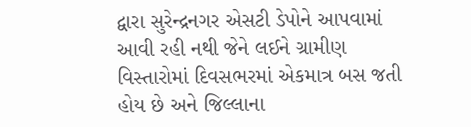દ્વારા સુરેન્દ્રનગર એસટી ડેપોને આપવામાં આવી રહી નથી જેને લઈને ગ્રામીણ વિસ્તારોમાં દિવસભરમાં એકમાત્ર બસ જતી હોય છે અને જિલ્લાના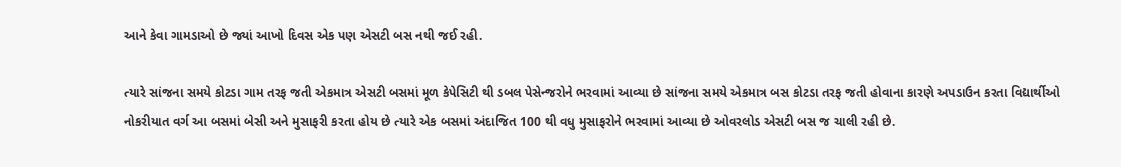આને કેવા ગામડાઓ છે જ્યાં આખો દિવસ એક પણ એસટી બસ નથી જઈ રહી.

ત્યારે સાંજના સમયે કોટડા ગામ તરફ જતી એકમાત્ર એસટી બસમાં મૂળ કેપેસિટી થી ડબલ પેસેન્જરોને ભરવામાં આવ્યા છે સાંજના સમયે એકમાત્ર બસ કોટડા તરફ જતી હોવાના કારણે અપડાઉન કરતા વિદ્યાર્થીઓ નોકરીયાત વર્ગ આ બસમાં બેસી અને મુસાફરી કરતા હોય છે ત્યારે એક બસમાં અંદાજિત 100 થી વધુ મુસાફરોને ભરવામાં આવ્યા છે ઓવરલોડ એસટી બસ જ ચાલી રહી છે.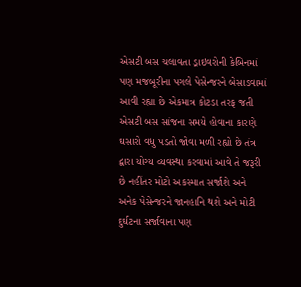એસટી બસ ચલાવતા ડ્રાઇવરોની કેબિનમાં પણ મજબૂરીના પગલે પેસેન્જરને બેસાડવામાં આવી રહ્યા છે એકમાત્ર કોટડા તરફ જતી એસટી બસ સાંજના સમયે હોવાના કારણે ઘસારો વધુ પડતો જોવા મળી રહ્યો છે તંત્ર દ્વારા યોગ્ય વ્યવસ્થા કરવામાં આવે તે જરૂરી છે નહીંતર મોટો અકસ્માત સર્જાશે અને અનેક પેસેન્જરને જાનહાનિ થશે અને મોટી દુર્ઘટના સર્જાવાના પણ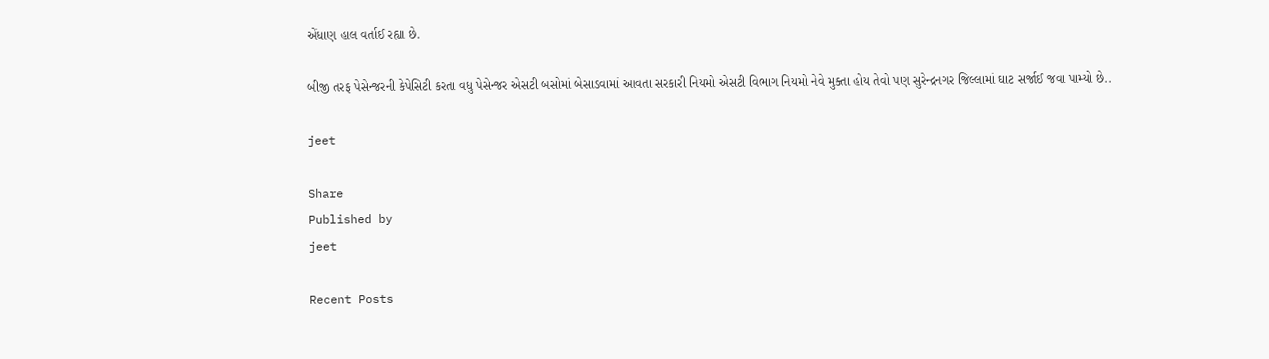એંધાણ હાલ વર્તાઈ રહ્યા છે.

બીજી તરફ પેસેન્જરની કેપેસિટી કરતા વધુ પેસેન્જર એસટી બસોમાં બેસાડવામાં આવતા સરકારી નિયમો એસટી વિભાગ નિયમો નેવે મુક્તા હોય તેવો પણ સુરેન્દ્રનગર જિલ્લામાં ઘાટ સર્જાઈ જવા પામ્યો છે..

jeet

Share
Published by
jeet

Recent Posts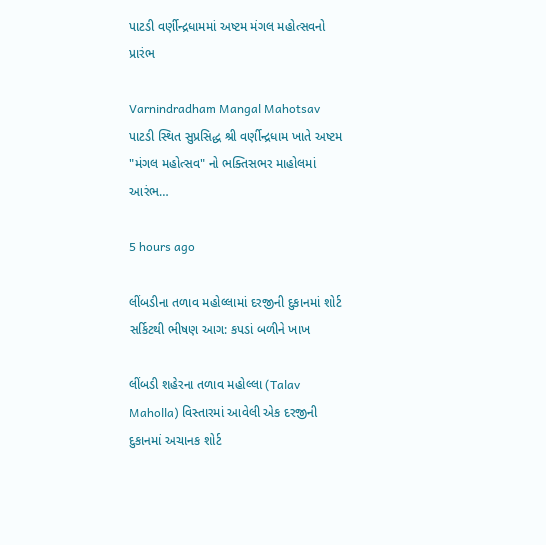પાટડી વર્ણીન્દ્રધામમાં અષ્ટમ મંગલ મહોત્સવનો પ્રારંભ

Varnindradham Mangal Mahotsav પાટડી સ્થિત સુપ્રસિદ્ધ શ્રી વર્ણીન્દ્રધામ ખાતે અષ્ટમ "મંગલ મહોત્સવ" નો ભક્તિસભર માહોલમાં આરંભ…

5 hours ago

લીંબડીના તળાવ મહોલ્લામાં દરજીની દુકાનમાં શોર્ટ સર્કિટથી ભીષણ આગ: કપડાં બળીને ખાખ

લીંબડી શહેરના તળાવ મહોલ્લા (Talav Maholla) વિસ્તારમાં આવેલી એક દરજીની દુકાનમાં અચાનક શોર્ટ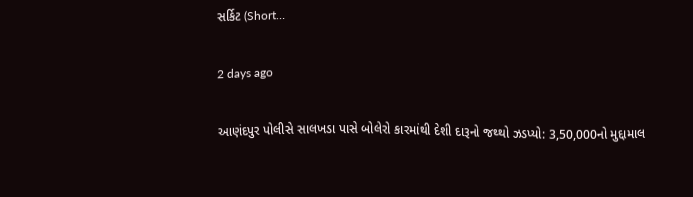સર્કિટ (Short…

2 days ago

આણંદપુર પોલીસે સાલખડા પાસે બોલેરો કારમાંથી દેશી દારૂનો જથ્થો ઝડપ્યો: 3,50,000નો મુદ્દામાલ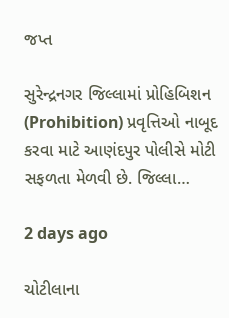જપ્ત

સુરેન્દ્રનગર જિલ્લામાં પ્રોહિબિશન (Prohibition) પ્રવૃત્તિઓ નાબૂદ કરવા માટે આણંદપુર પોલીસે મોટી સફળતા મેળવી છે. જિલ્લા…

2 days ago

ચોટીલાના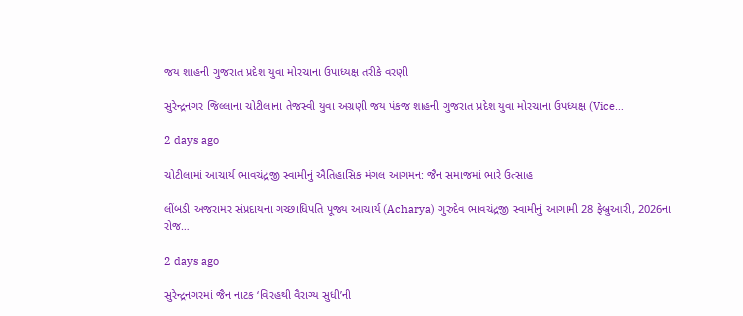જય શાહની ગુજરાત પ્રદેશ યુવા મોરચાના ઉપાધ્યક્ષ તરીકે વરણી

સુરેન્દ્રનગર જિલ્લાના ચોટીલાના તેજસ્વી યુવા અગ્રણી જય પંકજ શાહની ગુજરાત પ્રદેશ યુવા મોરચાના ઉપધ્યક્ષ (Vice…

2 days ago

ચોટીલામાં આચાર્ય ભાવચંદ્રજી સ્વામીનું ઐતિહાસિક મંગલ આગમન: જૈન સમાજમાં ભારે ઉત્સાહ

લીંબડી અજરામર સંપ્રદાયના ગચ્છાધિપતિ પૂજ્ય આચાર્ય (Acharya) ગુરુદેવ ભાવચંદ્રજી સ્વામીનું આગામી 28 ફેબ્રુઆરી, 2026ના રોજ…

2 days ago

સુરેન્દ્રનગરમાં જૈન નાટક ‘વિરહથી વૈરાગ્ય સુધી’ની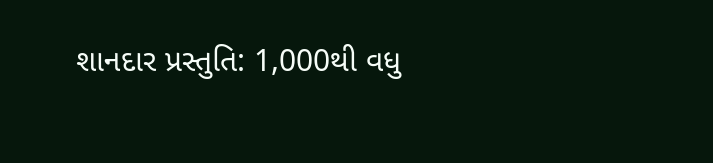શાનદાર પ્રસ્તુતિ: 1,000થી વધુ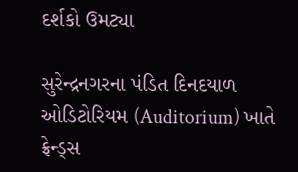દર્શકો ઉમટ્યા

સુરેન્દ્રનગરના પંડિત દિનદયાળ ઓડિટોરિયમ (Auditorium) ખાતે ફ્રેન્ડ્સ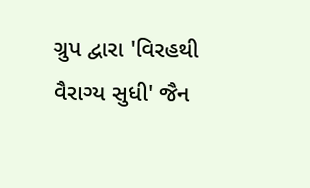ગ્રુપ દ્વારા 'વિરહથી વૈરાગ્ય સુધી' જૈન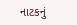નાટકનું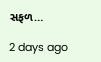સફળ…

2 days ago